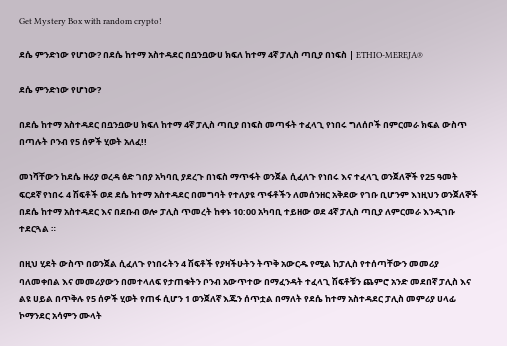Get Mystery Box with random crypto!

ደሴ ምንድነው የሆነው? በደሴ ከተማ አስተዳደር በቧንቧውሀ ክፍለ ከተማ 4ኛ ፓሊስ ጣቢያ በነፍስ | ETHIO-MEREJA®

ደሴ ምንድነው የሆነው?

በደሴ ከተማ አስተዳደር በቧንቧውሀ ክፍለ ከተማ 4ኛ ፓሊስ ጣቢያ በነፍስ መጣፋት ተፈላጊ የነበሩ ግለሰቦች በምርመራ ክፍል ውስጥ በጣሉት ቦንብ የ5 ሰዎች ሂወት አለፈ!!

መነሻቸውን ከደሴ ዙሪያ ወረዳ ፅድ ገበያ አካባቢ ያደረጉ በነፍስ ማጥፋት ወንጀል ሲፈለጉ የነበሩ እና ተፈላጊ ወንጀለኞች የ25 ዓመት ፍርደኛ የነበሩ 4 ሽፍቶች ወደ ደሴ ከተማ አስተዳደር በመግባት የተለያዩ ጥፋቶችን ለመሰንዘር አቅደው የገቡ ቢሆንም እነዚህን ወንጀለኞች በደሴ ከተማ አስተዳደር እና በደቡብ ወሎ ፓሊስ ጥመረት ከቀኑ 10:00 አካባቢ ተይዘው ወደ 4ኛ ፓሊስ ጣቢያ ለምርመራ እንዲገቡ ተደርጓል ።

በዚህ ሂደት ውስጥ በወንጀል ሲፈለጉ የነበሩትን 4 ሽፍቶች የያዛችሁትን ትጥቅ አውርዱ የሚል ከፓሊስ የተሰጣቸውን መመሪያ ባለመቀበል እና መመሪያውን በመተላለፍ የታጠቁትን ቦንብ አውጥተው በማፈንዳት ተፈላጊ ሽፍቶቹን ጨምሮ አንድ መደበኛ ፓሊስ እና ልዩ ሀይል በጥቅሉ የ5 ሰዎች ሂወት የጠፋ ሲሆን 1 ወንጀለኛ እጁን ሰጥቷል በማለት የደሴ ከተማ አስተዳደር ፓሊስ መምሪያ ሀላፊ ኮማንደር አሳምን ሙላት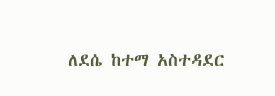ለደሴ ከተማ አስተዳደር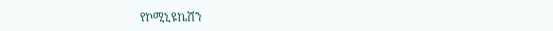የኮሚኒዩኬሽን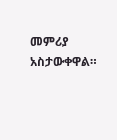መምሪያ አስታውቀዋል።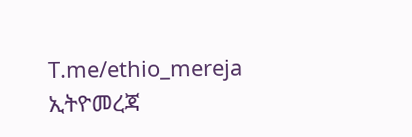T.me/ethio_mereja
ኢትዮመረጃ